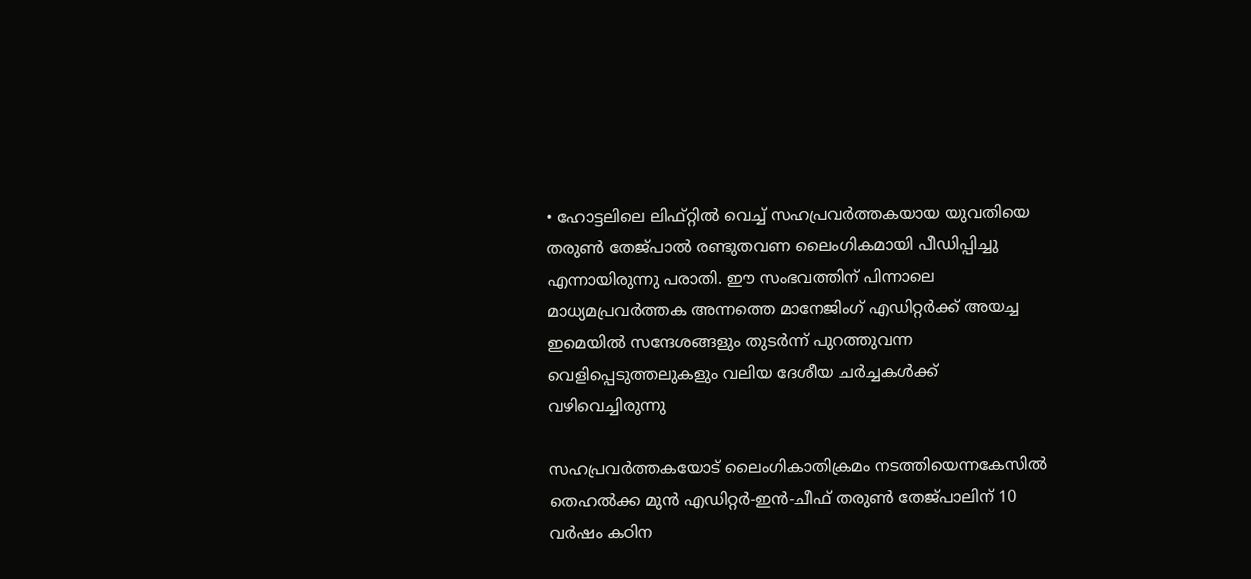• ഹോട്ടലിലെ ലിഫ്റ്റിൽ വെച്ച് സഹപ്രവർത്തകയായ യുവതിയെ തരുൺ തേജ്പാൽ രണ്ടുതവണ ലൈംഗികമായി പീഡിപ്പിച്ചു എന്നായിരുന്നു പരാതി. ഈ സംഭവത്തിന് പിന്നാലെ മാധ്യമപ്രവർത്തക അന്നത്തെ മാനേജിംഗ് എഡിറ്റർക്ക് അയച്ച ഇമെയിൽ സന്ദേശങ്ങളും തുടർന്ന് പുറത്തുവന്ന വെളിപ്പെടുത്തലുകളും വലിയ ദേശീയ ചർച്ചകൾക്ക് വഴിവെച്ചിരുന്നു

സഹപ്രവര്‍ത്തകയോട് ലൈംഗികാതിക്രമം നടത്തിയെന്നകേസില്‍ തെഹല്‍ക്ക മുൻ എഡിറ്റർ-ഇൻ-ചീഫ് തരുൺ തേജ്പാലിന് 10 വര്‍ഷം കഠിന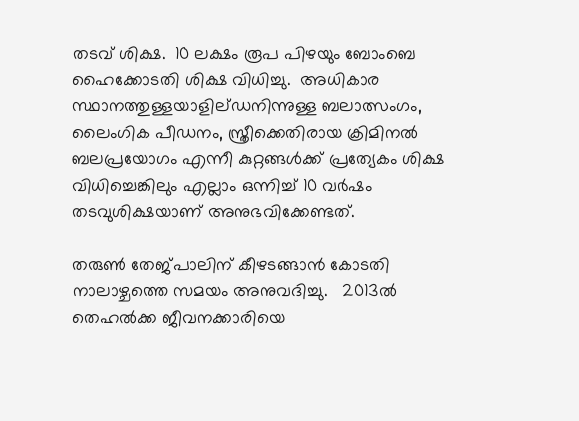തടവ് ശിക്ഷ.  10 ലക്ഷം രൂപ പിഴയും ബോംബെ ഹൈക്കോടതി ശിക്ഷ വിധിച്ചു.  അധികാര സ്ഥാനത്തുള്ളയാളില്ഡനിന്നുള്ള ബലാത്സംഗം, ലൈംഗിക പീഡനം, സ്ത്രീക്കെതിരായ ക്രിമിനൽ ബലപ്രയോഗം എന്നീ കുറ്റങ്ങള്‍ക്ക് പ്രത്യേകം ശിക്ഷ വിധിച്ചെങ്കിലും എല്ലാം ഒന്നിച്ച് 10 വര്‍ഷം തടവുശിക്ഷയാണ് അനുഭവിക്കേണ്ടത്.

തരുണ്‍ തേജ്പാലിന് കീഴടങ്ങാന്‍ കോടതി നാലാഴ്ചത്തെ സമയം അനുവദിച്ചു.   2013ല്‍ തെഹല്‍ക്ക ജീവനക്കാരിയെ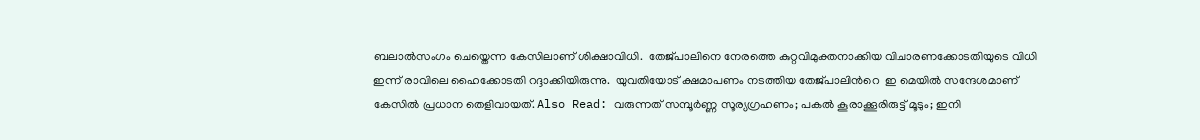ബലാല്‍സംഗം ചെയ്തെന്ന കേസിലാണ് ശിക്ഷാവിധി.  തേജ്പാലിനെ നേരത്തെ കുറ്റവിമുക്തനാക്കിയ വിചാരണക്കോടതിയുടെ വിധി ഇന്ന് രാവിലെ ഹൈക്കോടതി റദ്ദാക്കിയിരുന്നു.  യുവതിയോട് ക്ഷമാപണം നടത്തിയ തേജ്പാലിന്‍റെ  ഇ മെയില്‍ സന്ദേശമാണ് കേസില്‍ പ്രധാന തെളിവായത്. Also Read: വരുന്നത് സമ്പൂർണ്ണ സൂര്യഗ്രഹണം; പകല്‍ കൂരാക്കൂരിരുട്ട് മൂടും; ഇനി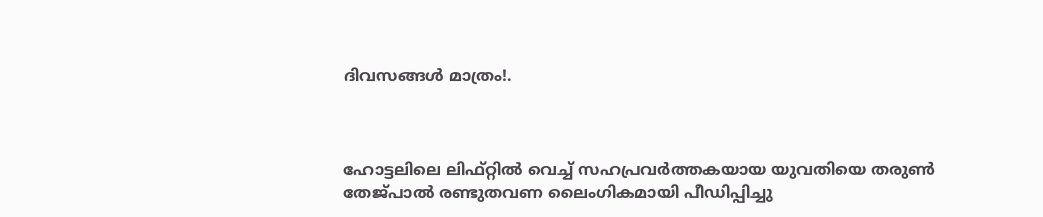ദിവസങ്ങള്‍ മാത്രം!.



ഹോട്ടലിലെ ലിഫ്റ്റിൽ വെച്ച് സഹപ്രവർത്തകയായ യുവതിയെ തരുൺ തേജ്പാൽ രണ്ടുതവണ ലൈംഗികമായി പീഡിപ്പിച്ചു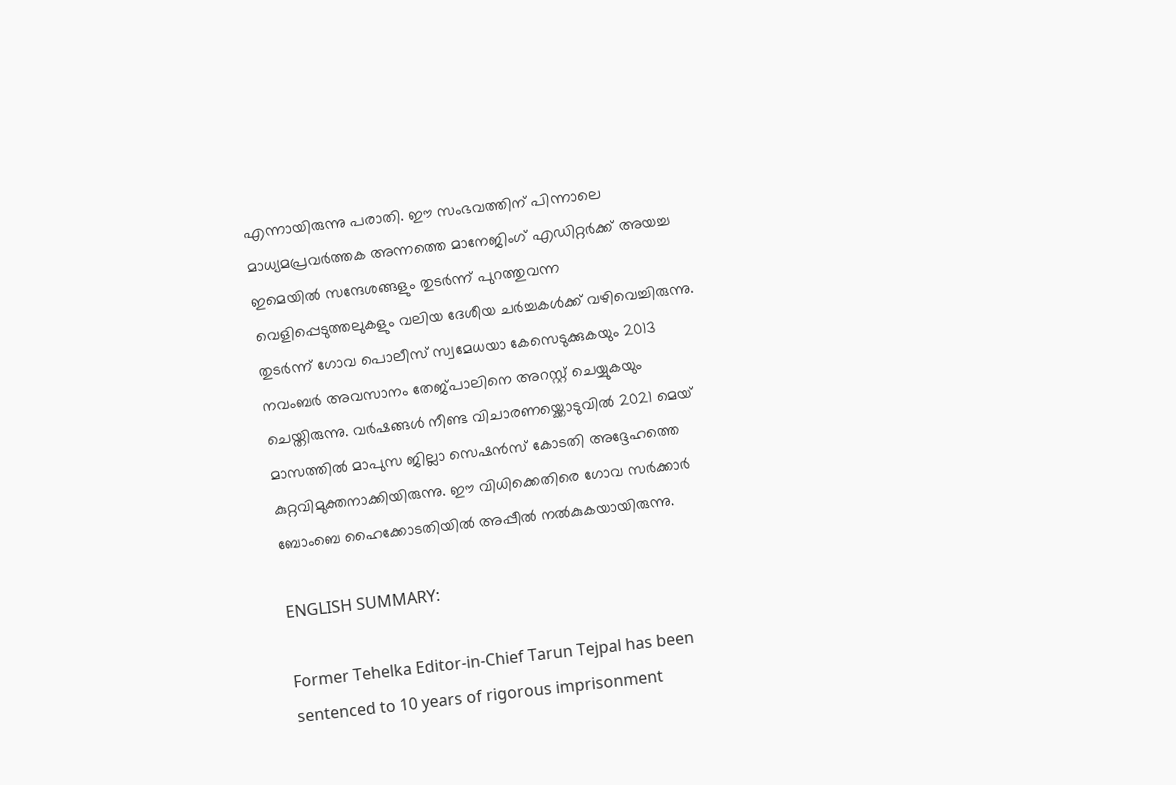എന്നായിരുന്നു പരാതി. ഈ സംഭവത്തിന് പിന്നാലെ മാധ്യമപ്രവർത്തക അന്നത്തെ മാനേജിംഗ് എഡിറ്റർക്ക് അയച്ച ഇമെയിൽ സന്ദേശങ്ങളും തുടർന്ന് പുറത്തുവന്ന വെളിപ്പെടുത്തലുകളും വലിയ ദേശീയ ചർച്ചകൾക്ക് വഴിവെച്ചിരുന്നു.  തുടർന്ന് ഗോവ പൊലീസ് സ്വമേധയാ കേസെടുക്കുകയും 2013 നവംബർ അവസാനം തേജ്പാലിനെ അറസ്റ്റ് ചെയ്യുകയും ചെയ്തിരുന്നു. വർഷങ്ങൾ നീണ്ട വിചാരണയ്ക്കൊടുവിൽ 2021 മെയ് മാസത്തിൽ മാപുസ ജില്ലാ സെഷൻസ് കോടതി അദ്ദേഹത്തെ കുറ്റവിമുക്തനാക്കിയിരുന്നു. ഈ വിധിക്കെതിരെ ഗോവ സർക്കാർ ബോംബെ ഹൈക്കോടതിയിൽ അപ്പീൽ നൽകുകയായിരുന്നു.

ENGLISH SUMMARY:

Former Tehelka Editor-in-Chief Tarun Tejpal has been sentenced to 10 years of rigorous imprisonment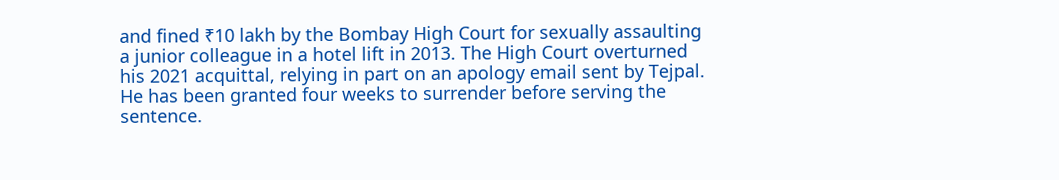and fined ₹10 lakh by the Bombay High Court for sexually assaulting a junior colleague in a hotel lift in 2013. The High Court overturned his 2021 acquittal, relying in part on an apology email sent by Tejpal. He has been granted four weeks to surrender before serving the sentence.